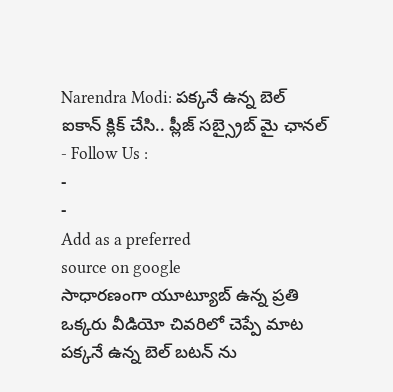Narendra Modi: పక్కనే ఉన్న బెల్ ఐకాన్ క్లిక్ చేసి.. ప్లీజ్ సబ్స్రైబ్ మై ఛానల్
- Follow Us :
-
-
Add as a preferred
source on google
సాధారణంగా యూట్యూబ్ ఉన్న ప్రతి ఒక్కరు వీడియో చివరిలో చెప్పే మాట పక్కనే ఉన్న బెల్ బటన్ ను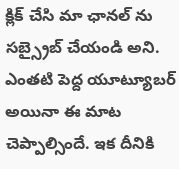క్లిక్ చేసి మా ఛానల్ ను సబ్స్రైబ్ చేయండి అని. ఎంతటి పెద్ద యూట్యూబర్ అయినా ఈ మాట చెప్పాల్సిందే. ఇక దీనికి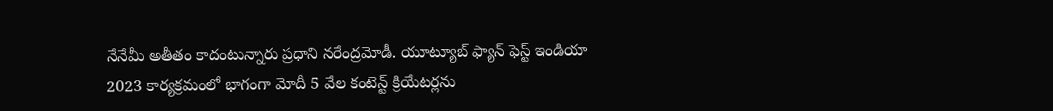నేనేమీ అతీతం కాదంటున్నారు ప్రధాని నరేంద్రమోడీ. యూట్యూబ్ ఫ్యాన్ ఫెస్ట్ ఇండియా 2023 కార్యక్రమంలో భాగంగా మోదీ 5 వేల కంటెన్ట్ క్రియేటర్లను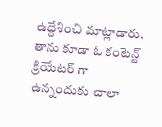ఉద్దేశించి మాట్లాడారు. తాను కూడా ఓ కంటెన్ట్ క్రియేటర్ గా ఉన్నందుకు చాలా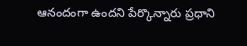ఆనందంగా ఉందని పేర్కొన్నారు ప్రధాని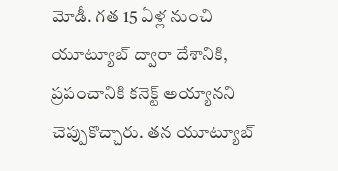మోడీ. గత 15 ఏళ్ల నుంచి యూట్యూబ్ ద్వారా దేశానికి, ప్రపంచానికి కనెక్ట్ అయ్యానని చెప్పుకొచ్చారు. తన యూట్యూబ్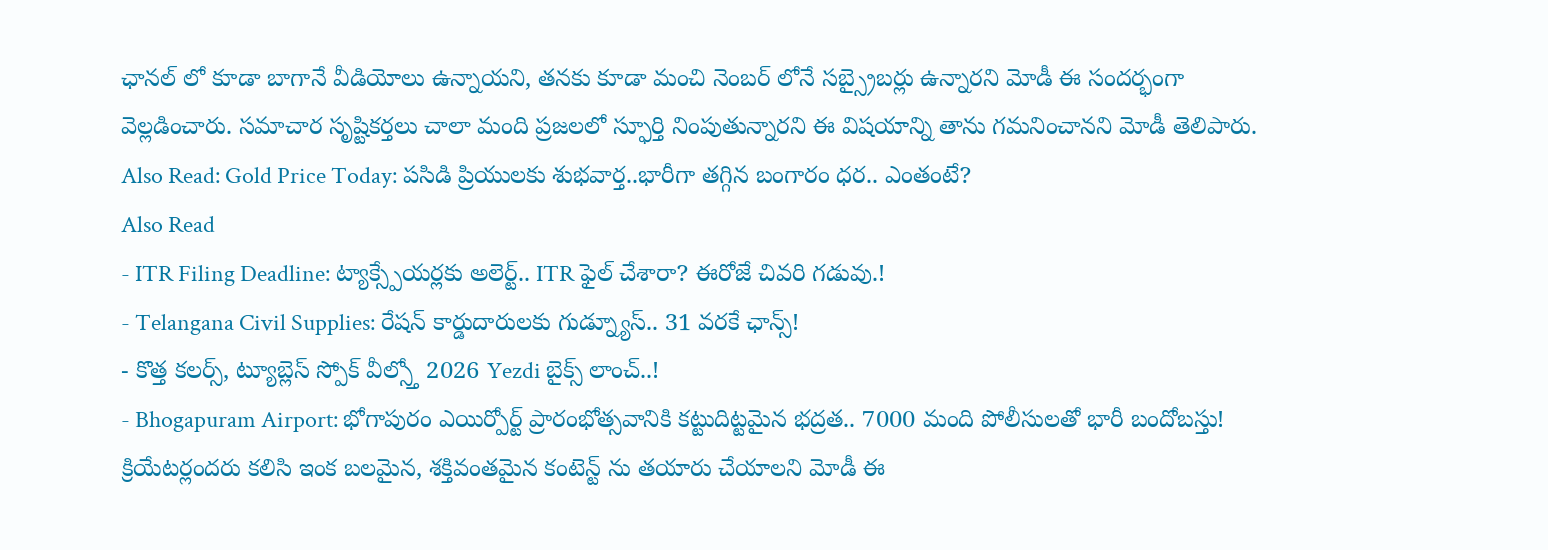ఛానల్ లో కూడా బాగానే వీడియోలు ఉన్నాయని, తనకు కూడా మంచి నెంబర్ లోనే సబ్స్రైబర్లు ఉన్నారని మోడీ ఈ సందర్భంగా వెల్లడించారు. సమాచార సృష్టికర్తలు చాలా మంది ప్రజలలో స్ఫూర్తి నింపుతున్నారని ఈ విషయాన్ని తాను గమనించానని మోడీ తెలిపారు.
Also Read: Gold Price Today: పసిడి ప్రియులకు శుభవార్త..భారీగా తగ్గిన బంగారం ధర.. ఎంతంటే?
Also Read
- ITR Filing Deadline: ట్యాక్స్పేయర్లకు అలెర్ట్.. ITR ఫైల్ చేశారా? ఈరోజే చివరి గడువు.!
- Telangana Civil Supplies: రేషన్ కార్డుదారులకు గుడ్న్యూస్.. 31 వరకే ఛాన్స్!
- కొత్త కలర్స్, ట్యూబ్లెస్ స్పోక్ వీల్స్తో 2026 Yezdi బైక్స్ లాంచ్..!
- Bhogapuram Airport: భోగాపురం ఎయిర్పోర్ట్ ప్రారంభోత్సవానికి కట్టుదిట్టమైన భద్రత.. 7000 మంది పోలీసులతో భారీ బందోబస్తు!
క్రియేటర్లందరు కలిసి ఇంక బలమైన, శక్తివంతమైన కంటెన్ట్ ను తయారు చేయాలని మోడీ ఈ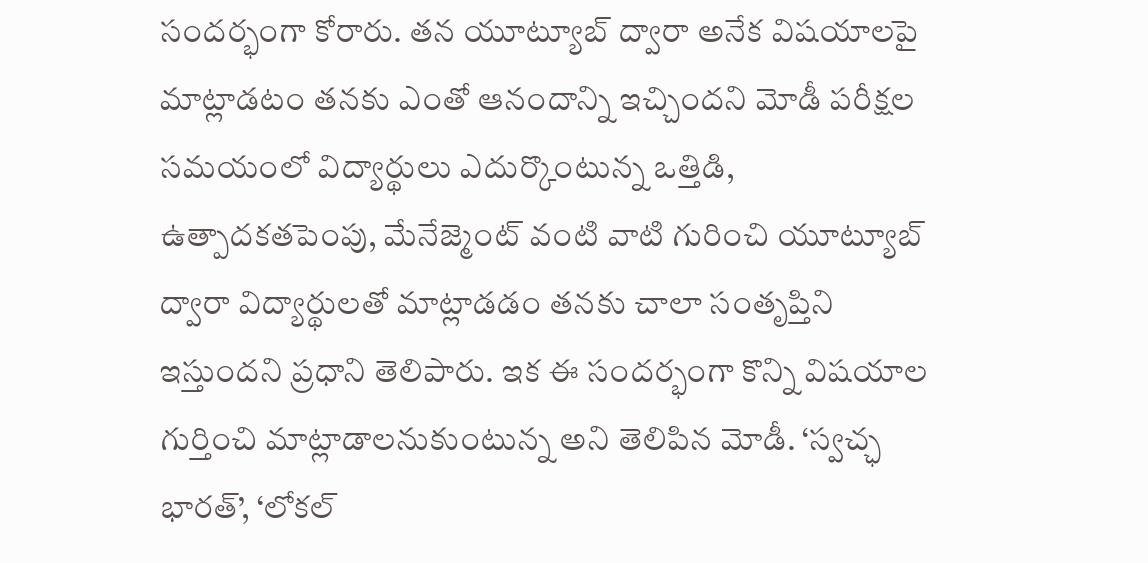సందర్భంగా కోరారు. తన యూట్యూబ్ ద్వారా అనేక విషయాలపై మాట్లాడటం తనకు ఎంతో ఆనందాన్ని ఇచ్చిందని మోడీ పరీక్షల సమయంలో విద్యార్థులు ఎదుర్కొంటున్న ఒత్తిడి, ఉత్పాదకతపెంపు, మేనేజ్మెంట్ వంటి వాటి గురించి యూట్యూబ్ ద్వారా విద్యార్థులతో మాట్లాడడం తనకు చాలా సంతృప్తిని ఇస్తుందని ప్రధాని తెలిపారు. ఇక ఈ సందర్భంగా కొన్ని విషయాల గుర్తించి మాట్లాడాలనుకుంటున్న అని తెలిపిన మోడీ. ‘స్వచ్ఛ భారత్’, ‘లోకల్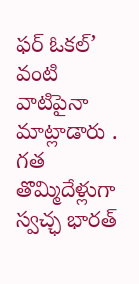ఫర్ ఓకల్’ వంటి వాటిపైనా మాట్లాడారు .
గత తొమ్మిదేళ్లుగా స్వచ్ఛ భారత్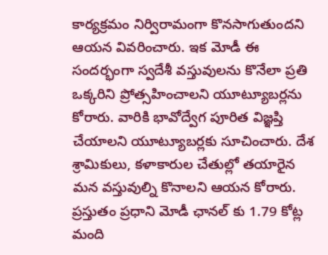కార్యక్రమం నిర్విరామంగా కొనసాగుతుందని ఆయన వివరించారు. ఇక మోడీ ఈ సందర్భంగా స్వదేశీ వస్తువులను కొనేలా ప్రతి ఒక్కరిని ప్రోత్సహించాలని యూట్యూబర్లను కోరారు. వారికి భావోద్వేగ పూరిత విజ్ఞప్తి చేయాలని యూట్యూబర్లకు సూచించారు. దేశ శ్రామికులు, కళాకారుల చేతుల్లో తయారైన మన వస్తువుల్ని కొనాలని ఆయన కోరారు. ప్రస్తుతం ప్రధాని మోడీ ఛానల్ కు 1.79 కోట్ల మంది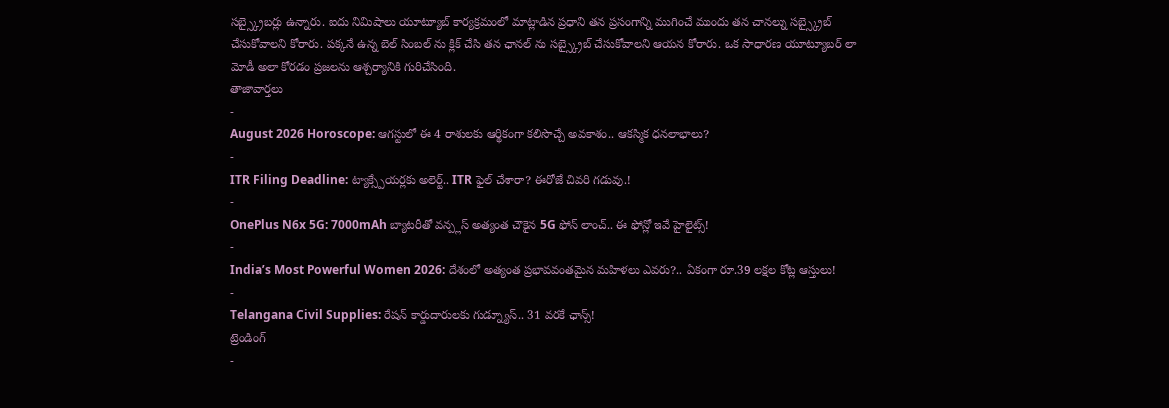సబ్స్క్రైబర్లు ఉన్నారు. ఐదు నిమిషాలు యూట్యూబ్ కార్యక్రమంలో మాట్లాడిన ప్రధాని తన ప్రసంగాన్ని ముగించే ముందు తన చానల్ను సబ్స్క్రైబ్ చేసుకోవాలని కోరారు. పక్కనే ఉన్న బెల్ సింబల్ ను క్లిక్ చేసి తన ఛానల్ ను సబ్స్క్రైబ్ చేసుకోవాలని ఆయన కోరారు. ఒక సాధారణ యూట్యూబర్ లా మోడీ అలా కోరడం ప్రజలను ఆశ్చర్యానికి గురిచేసింది.
తాజావార్తలు
-
August 2026 Horoscope: ఆగస్టులో ఈ 4 రాశులకు ఆర్థికంగా కలిసొచ్చే అవకాశం.. ఆకస్మిక ధనలాభాలు?
-
ITR Filing Deadline: ట్యాక్స్పేయర్లకు అలెర్ట్.. ITR ఫైల్ చేశారా? ఈరోజే చివరి గడువు.!
-
OnePlus N6x 5G: 7000mAh బ్యాటరీతో వన్ప్లస్ అత్యంత చౌకైన 5G ఫోన్ లాంచ్.. ఈ ఫోన్లో ఇవే హైలైట్స్!
-
India’s Most Powerful Women 2026: దేశంలో అత్యంత ప్రభావవంతమైన మహిళలు ఎవరు?.. ఏకంగా రూ.39 లక్షల కోట్ల ఆస్తులు!
-
Telangana Civil Supplies: రేషన్ కార్డుదారులకు గుడ్న్యూస్.. 31 వరకే ఛాన్స్!
ట్రెండింగ్
-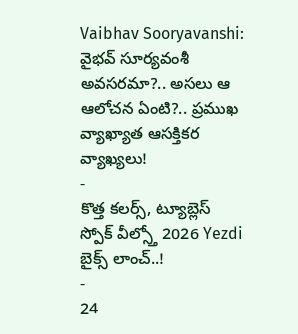Vaibhav Sooryavanshi: వైభవ్ సూర్యవంశీ అవసరమా?.. అసలు ఆ ఆలోచన ఏంటి?.. ప్రముఖ వ్యాఖ్యాత ఆసక్తికర వ్యాఖ్యలు!
-
కొత్త కలర్స్, ట్యూబ్లెస్ స్పోక్ వీల్స్తో 2026 Yezdi బైక్స్ లాంచ్..!
-
24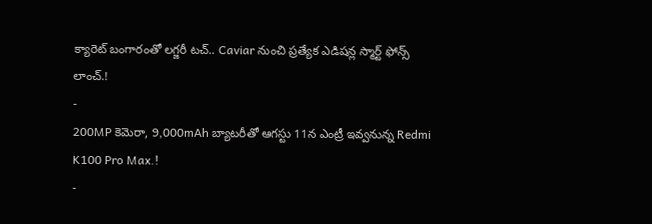క్యారెట్ బంగారంతో లగ్జరీ టచ్.. Caviar నుంచి ప్రత్యేక ఎడిషన్ల స్మార్ట్ ఫోన్స్ లాంచ్.!
-
200MP కెమెరా, 9,000mAh బ్యాటరీతో ఆగస్టు 11న ఎంట్రీ ఇవ్వనున్న Redmi K100 Pro Max.!
-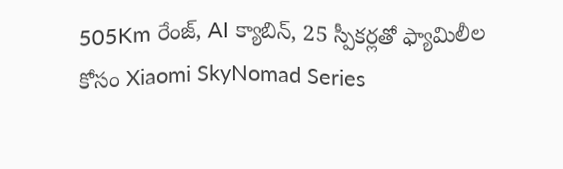505Km రేంజ్, AI క్యాబిన్, 25 స్పీకర్లతో ఫ్యామిలీల కోసం Xiaomi SkyNomad Series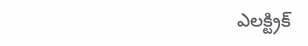ఎలక్ట్రిక్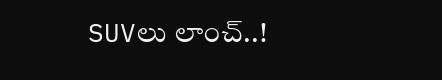SUVలు లాంచ్..!